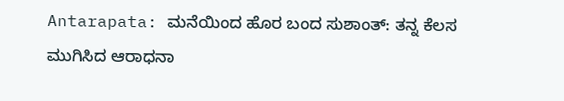Antarapata: ಮನೆಯಿಂದ ಹೊರ ಬಂದ ಸುಶಾಂತ್: ತನ್ನ ಕೆಲಸ ಮುಗಿಸಿದ ಆರಾಧನಾ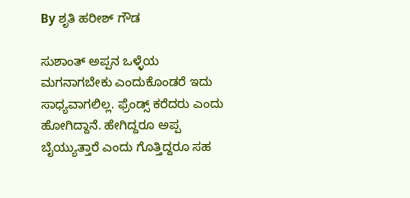By ಶೃತಿ ಹರೀಶ್ ಗೌಡ

ಸುಶಾಂತ್ ಅಪ್ಪನ ಒಳ್ಳೆಯ ಮಗನಾಗಬೇಕು ಎಂದುಕೊಂಡರೆ ಇದು ಸಾಧ್ಯವಾಗಲಿಲ್ಲ. ಫ್ರೆಂಡ್ಸ್ ಕರೆದರು ಎಂದು ಹೋಗಿದ್ದಾನೆ. ಹೇಗಿದ್ದರೂ ಅಪ್ಪ ಬೈಯ್ಯುತ್ತಾರೆ ಎಂದು ಗೊತ್ತಿದ್ದರೂ ಸಹ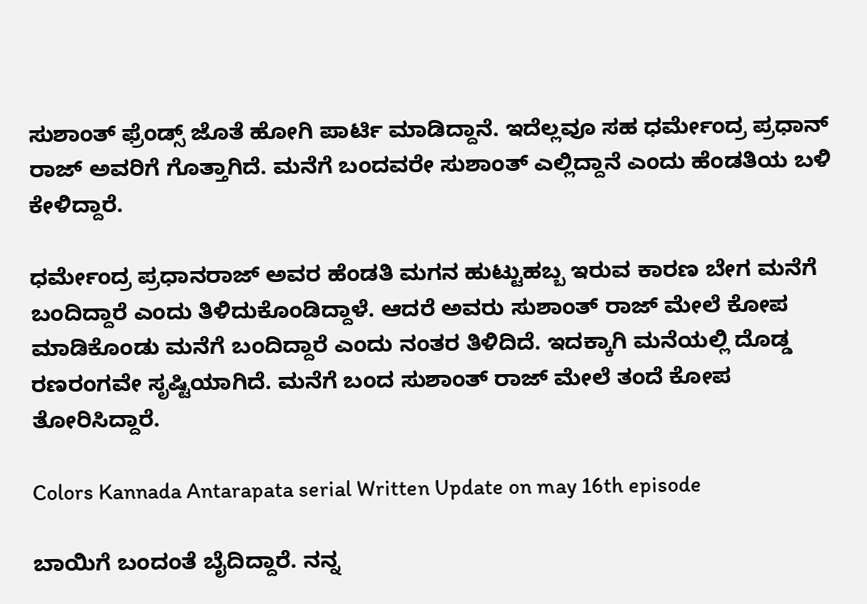ಸುಶಾಂತ್ ಫ್ರೆಂಡ್ಸ್ ಜೊತೆ ಹೋಗಿ ಪಾರ್ಟಿ ಮಾಡಿದ್ದಾನೆ. ಇದೆಲ್ಲವೂ ಸಹ ಧರ್ಮೇಂದ್ರ ಪ್ರಧಾನ್ ರಾಜ್ ಅವರಿಗೆ ಗೊತ್ತಾಗಿದೆ. ಮನೆಗೆ ಬಂದವರೇ ಸುಶಾಂತ್ ಎಲ್ಲಿದ್ದಾನೆ ಎಂದು ಹೆಂಡತಿಯ ಬಳಿ ಕೇಳಿದ್ದಾರೆ.

ಧರ್ಮೇಂದ್ರ ಪ್ರಧಾನರಾಜ್ ಅವರ ಹೆಂಡತಿ ಮಗನ ಹುಟ್ಟುಹಬ್ಬ ಇರುವ ಕಾರಣ ಬೇಗ ಮನೆಗೆ ಬಂದಿದ್ದಾರೆ ಎಂದು ತಿಳಿದುಕೊಂಡಿದ್ದಾಳೆ. ಆದರೆ ಅವರು ಸುಶಾಂತ್ ರಾಜ್ ಮೇಲೆ ಕೋಪ ಮಾಡಿಕೊಂಡು ಮನೆಗೆ ಬಂದಿದ್ದಾರೆ ಎಂದು ನಂತರ ತಿಳಿದಿದೆ. ಇದಕ್ಕಾಗಿ ಮನೆಯಲ್ಲಿ ದೊಡ್ಡ ರಣರಂಗವೇ ಸೃಷ್ಟಿಯಾಗಿದೆ. ಮನೆಗೆ ಬಂದ ಸುಶಾಂತ್ ರಾಜ್ ಮೇಲೆ ತಂದೆ ಕೋಪ ತೋರಿಸಿದ್ದಾರೆ.

Colors Kannada Antarapata serial Written Update on may 16th episode

ಬಾಯಿಗೆ ಬಂದಂತೆ ಬೈದಿದ್ದಾರೆ. ನನ್ನ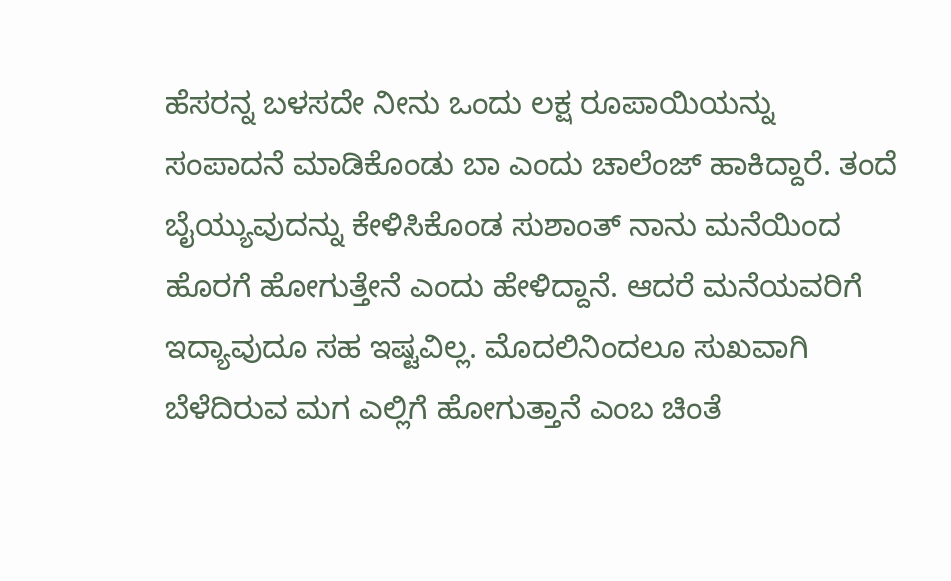ಹೆಸರನ್ನ ಬಳಸದೇ ನೀನು ಒಂದು ಲಕ್ಷ ರೂಪಾಯಿಯನ್ನು ಸಂಪಾದನೆ ಮಾಡಿಕೊಂಡು ಬಾ ಎಂದು ಚಾಲೆಂಜ್ ಹಾಕಿದ್ದಾರೆ. ತಂದೆ ಬೈಯ್ಯುವುದನ್ನು ಕೇಳಿಸಿಕೊಂಡ ಸುಶಾಂತ್ ನಾನು ಮನೆಯಿಂದ ಹೊರಗೆ ಹೋಗುತ್ತೇನೆ ಎಂದು ಹೇಳಿದ್ದಾನೆ. ಆದರೆ ಮನೆಯವರಿಗೆ ಇದ್ಯಾವುದೂ ಸಹ ಇಷ್ಟವಿಲ್ಲ. ಮೊದಲಿನಿಂದಲೂ ಸುಖವಾಗಿ ಬೆಳೆದಿರುವ ಮಗ ಎಲ್ಲಿಗೆ ಹೋಗುತ್ತಾನೆ ಎಂಬ ಚಿಂತೆ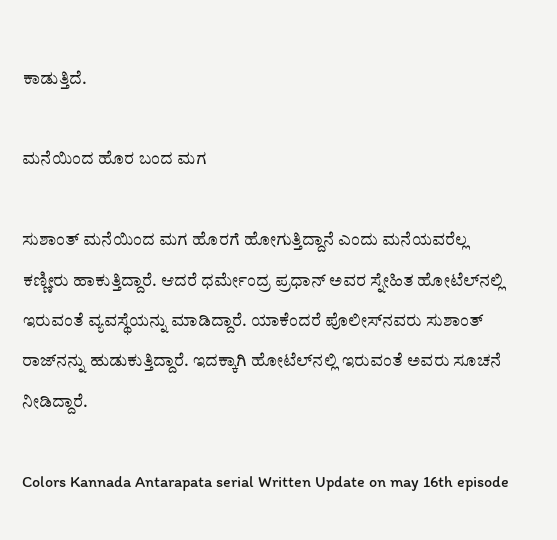ಕಾಡುತ್ತಿದೆ.

ಮನೆಯಿಂದ ಹೊರ ಬಂದ ಮಗ

ಸುಶಾಂತ್ ಮನೆಯಿಂದ ಮಗ ಹೊರಗೆ ಹೋಗುತ್ತಿದ್ದಾನೆ ಎಂದು ಮನೆಯವರೆಲ್ಲ ಕಣ್ಣೀರು ಹಾಕುತ್ತಿದ್ದಾರೆ. ಆದರೆ ಧರ್ಮೇಂದ್ರ ಪ್ರಧಾನ್ ಅವರ ಸ್ನೇಹಿತ ಹೋಟೆಲ್‌ನಲ್ಲಿ ಇರುವಂತೆ ವ್ಯವಸ್ಥೆಯನ್ನು ಮಾಡಿದ್ದಾರೆ. ಯಾಕೆಂದರೆ ಪೊಲೀಸ್‌ನವರು ಸುಶಾಂತ್ ರಾಜ್‌ನನ್ನು ಹುಡುಕುತ್ತಿದ್ದಾರೆ. ಇದಕ್ಕಾಗಿ ಹೋಟೆಲ್‌ನಲ್ಲಿ ಇರುವಂತೆ ಅವರು ಸೂಚನೆ ನೀಡಿದ್ದಾರೆ.

Colors Kannada Antarapata serial Written Update on may 16th episode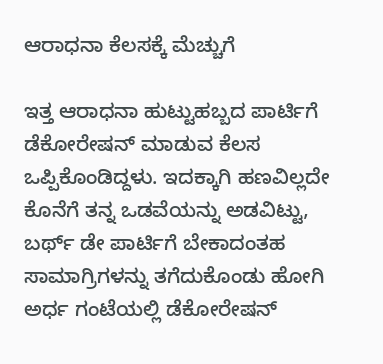ಆರಾಧನಾ ಕೆಲಸಕ್ಕೆ ಮೆಚ್ಚುಗೆ

ಇತ್ತ ಆರಾಧನಾ ಹುಟ್ಟುಹಬ್ಬದ ಪಾರ್ಟಿಗೆ ಡೆಕೋರೇಷನ್ ಮಾಡುವ ಕೆಲಸ ಒಪ್ಪಿಕೊಂಡಿದ್ದಳು. ಇದಕ್ಕಾಗಿ ಹಣವಿಲ್ಲದೇ ಕೊನೆಗೆ ತನ್ನ ಒಡವೆಯನ್ನು ಅಡವಿಟ್ಟು, ಬರ್ಥ್ ಡೇ ಪಾರ್ಟಿಗೆ ಬೇಕಾದಂತಹ ಸಾಮಾಗ್ರಿಗಳನ್ನು ತಗೆದುಕೊಂಡು ಹೋಗಿ ಅರ್ಧ ಗಂಟೆಯಲ್ಲಿ ಡೆಕೋರೇಷನ್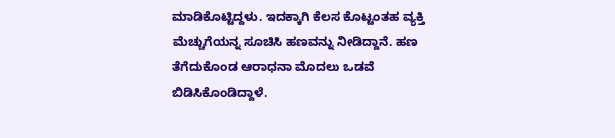ಮಾಡಿಕೊಟ್ಟಿದ್ದಳು. ಇದಕ್ಕಾಗಿ ಕೆಲಸ ಕೊಟ್ಟಂತಹ ವ್ಯಕ್ತಿ ಮೆಚ್ಚುಗೆಯನ್ನ ಸೂಚಿಸಿ ಹಣವನ್ನು ನೀಡಿದ್ದಾನೆ. ಹಣ ತೆಗೆದುಕೊಂಡ ಆರಾಧನಾ ಮೊದಲು ಒಡವೆ ಬಿಡಿಸಿಕೊಂಡಿದ್ದಾಳೆ.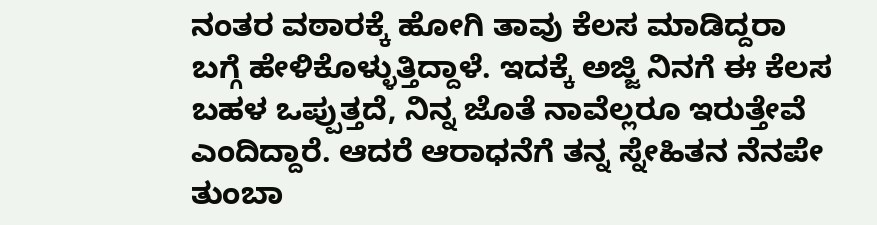ನಂತರ ವಠಾರಕ್ಕೆ ಹೋಗಿ ತಾವು ಕೆಲಸ ಮಾಡಿದ್ದರಾ ಬಗ್ಗೆ ಹೇಳಿಕೊಳ್ಳುತ್ತಿದ್ದಾಳೆ. ಇದಕ್ಕೆ ಅಜ್ಜಿ ನಿನಗೆ ಈ ಕೆಲಸ ಬಹಳ ಒಪ್ಪುತ್ತದೆ, ನಿನ್ನ ಜೊತೆ ನಾವೆಲ್ಲರೂ ಇರುತ್ತೇವೆ ಎಂದಿದ್ದಾರೆ. ಆದರೆ ಆರಾಧನೆಗೆ ತನ್ನ ಸ್ನೇಹಿತನ ನೆನಪೇ ತುಂಬಾ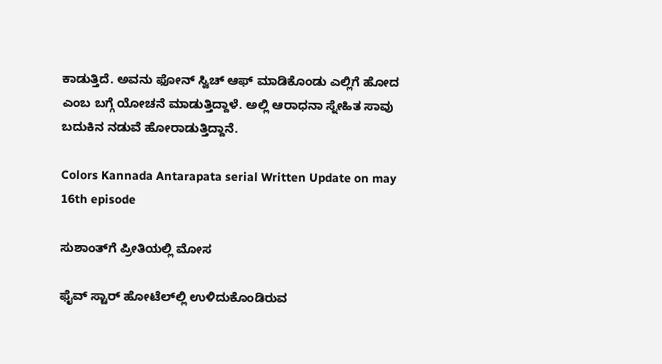ಕಾಡುತ್ತಿದೆ. ಅವನು ಫೋನ್ ಸ್ವಿಚ್ ಆಫ್ ಮಾಡಿಕೊಂಡು ಎಲ್ಲಿಗೆ ಹೋದ ಎಂಬ ಬಗ್ಗೆ ಯೋಚನೆ ಮಾಡುತ್ತಿದ್ದಾಳೆ. ಅಲ್ಲಿ ಆರಾಧನಾ ಸ್ನೇಹಿತ ಸಾವು ಬದುಕಿನ ನಡುವೆ ಹೋರಾಡುತ್ತಿದ್ದಾನೆ.

Colors Kannada Antarapata serial Written Update on may 16th episode

ಸುಶಾಂತ್‌ಗೆ ಪ್ರೀತಿಯಲ್ಲಿ ಮೋಸ

ಫೈವ್ ಸ್ಟಾರ್ ಹೋಟೆಲ್‌ಲ್ಲಿ ಉಳಿದುಕೊಂಡಿರುವ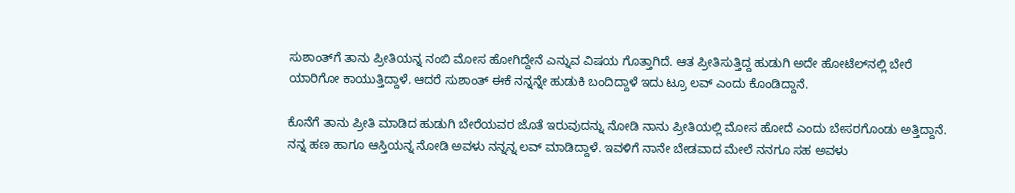ಸುಶಾಂತ್‌ಗೆ ತಾನು ಪ್ರೀತಿಯನ್ನ ನಂಬಿ ಮೋಸ ಹೋಗಿದ್ದೇನೆ ಎನ್ನುವ ವಿಷಯ ಗೊತ್ತಾಗಿದೆ. ಆತ ಪ್ರೀತಿಸುತ್ತಿದ್ದ ಹುಡುಗಿ ಅದೇ ಹೋಟೆಲ್‌ನಲ್ಲಿ ಬೇರೆ ಯಾರಿಗೋ ಕಾಯುತ್ತಿದ್ದಾಳೆ. ಆದರೆ ಸುಶಾಂತ್ ಈಕೆ ನನ್ನನ್ನೇ ಹುಡುಕಿ ಬಂದಿದ್ದಾಳೆ ಇದು ಟ್ರೂ ಲವ್ ಎಂದು ಕೊಂಡಿದ್ದಾನೆ.

ಕೊನೆಗೆ ತಾನು ಪ್ರೀತಿ ಮಾಡಿದ ಹುಡುಗಿ ಬೇರೆಯವರ ಜೊತೆ ಇರುವುದನ್ನು ನೋಡಿ ನಾನು ಪ್ರೀತಿಯಲ್ಲಿ ಮೋಸ ಹೋದೆ ಎಂದು ಬೇಸರಗೊಂಡು ಅತ್ತಿದ್ದಾನೆ. ನನ್ನ ಹಣ ಹಾಗೂ ಆಸ್ತಿಯನ್ನ ನೋಡಿ ಅವಳು ನನ್ನನ್ನ ಲವ್ ಮಾಡಿದ್ದಾಳೆ. ಇವಳಿಗೆ ನಾನೇ ಬೇಡವಾದ ಮೇಲೆ ನನಗೂ ಸಹ ಅವಳು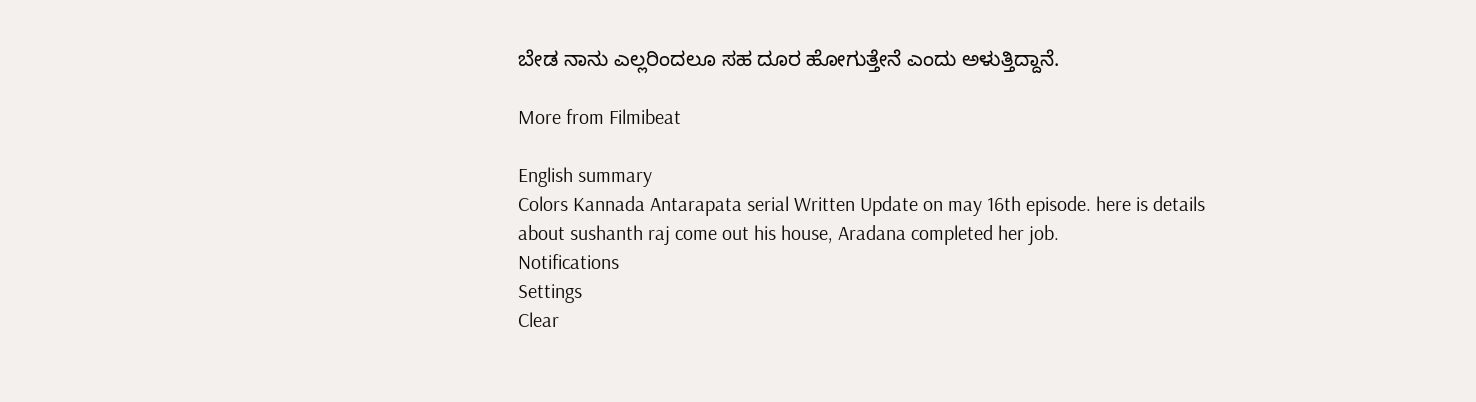ಬೇಡ ನಾನು ಎಲ್ಲರಿಂದಲೂ ಸಹ ದೂರ ಹೋಗುತ್ತೇನೆ ಎಂದು ಅಳುತ್ತಿದ್ದಾನೆ.

More from Filmibeat

English summary
Colors Kannada Antarapata serial Written Update on may 16th episode. here is details about sushanth raj come out his house, Aradana completed her job.
Notifications
Settings
Clear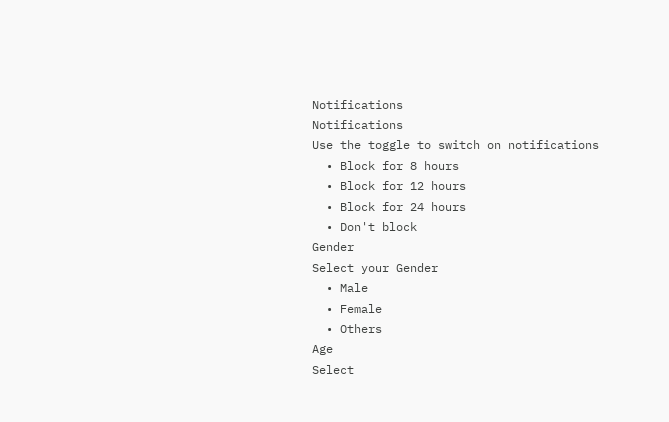Notifications
Notifications
Use the toggle to switch on notifications
  • Block for 8 hours
  • Block for 12 hours
  • Block for 24 hours
  • Don't block
Gender
Select your Gender
  • Male
  • Female
  • Others
Age
Select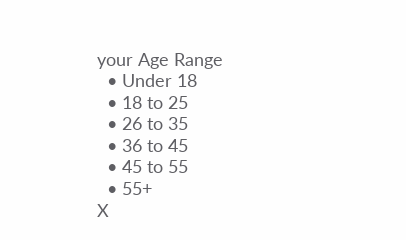your Age Range
  • Under 18
  • 18 to 25
  • 26 to 35
  • 36 to 45
  • 45 to 55
  • 55+
X